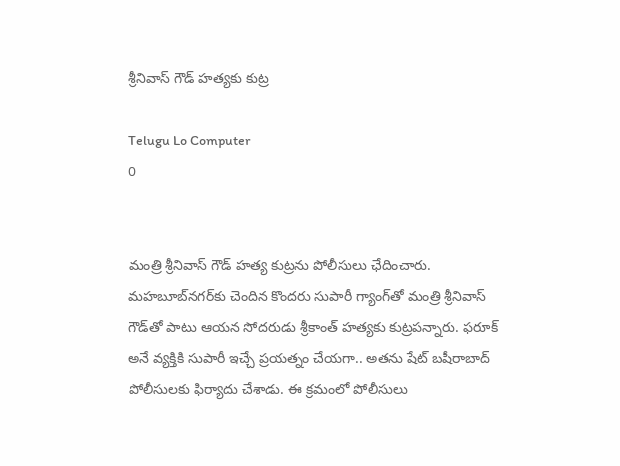శ్రీనివాస్‌ గౌడ్‌ హత్యకు కుట్ర

Telugu Lo Computer
0


మంత్రి శ్రీనివాస్‌ గౌడ్‌ హత్య కుట్రను పోలీసులు ఛేదించారు. మహబూబ్‌నగర్‌కు చెందిన కొందరు సుపారీ గ్యాంగ్‌తో మంత్రి శ్రీనివాస్‌ గౌడ్‌తో పాటు ఆయన సోదరుడు శ్రీకాంత్‌ హత్యకు కుట్రపన్నారు. ఫరూక్‌ అనే వ్యక్తికి సుపారీ ఇచ్చే ప్రయత్నం చేయగా.. అతను షేట్‌ బషీరాబాద్‌ పోలీసులకు ఫిర్యాదు చేశాడు. ఈ క్రమంలో పోలీసులు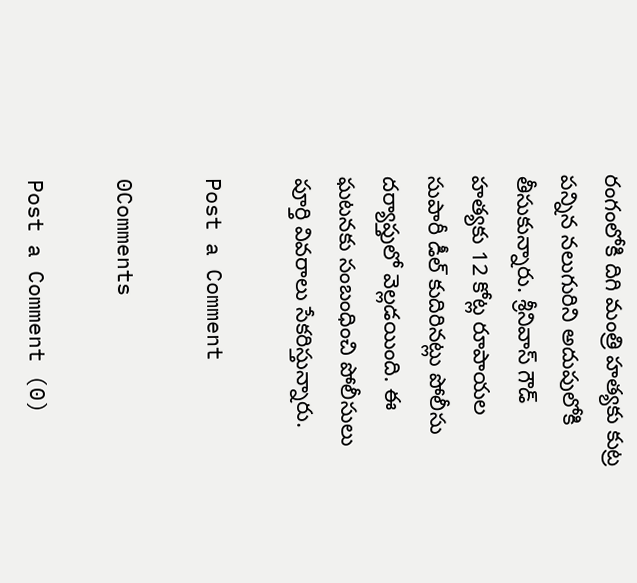రంగంలోకి దిగి మంత్రి హత్యకు కుట్ర పన్నిన నలుగురిని అదుపులోకి తీసుకున్నారు. శ్రీనివాస్ గౌడ్ హత్యకు 12 కోట్ల రూపాయల సుపారీ డీల్ కుదిరినట్లు పోలీసు దర్యాప్తులో వెల్లడయింది. ఈ ఘటనకు సంబంధించి పోలీసులు పూర్తి వివరాలు సేకరిస్తున్నారు.

Post a Comment

0Comments

Post a Comment (0)